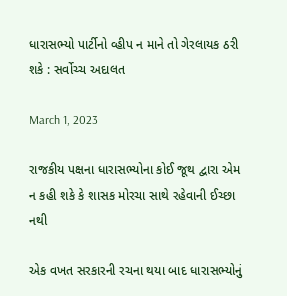ધારાસભ્યો પાર્ટીનો વ્હીપ ન માને તો ગેરલાયક ઠરી શકે : સર્વોચ્ચ અદાલત

March 1, 2023

રાજકીય પક્ષના ધારાસભ્યોના કોઈ જૂથ દ્વારા એમ ન કહી શકે કે શાસક મોરચા સાથે રહેવાની ઈચ્છા નથી

એક વખત સરકારની રચના થયા બાદ ધારાસભ્યોનું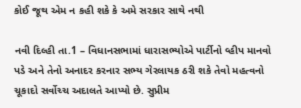કોઈ જૂથ એમ ન કહી શકે કે અમે સરકાર સાથે નથી

નવી દિલ્હી તા.1 – વિધાનસભામાં ધારાસભ્યોએ પાર્ટીનો વ્હીપ માનવો પડે અને તેનો અનાદર કરનાર સભ્ય ગેરલાયક ઠરી શકે તેવો મહત્વનો ચૂકાદો સર્વોચ્ચ અદાલતે આપ્યો છે. સુપ્રીમ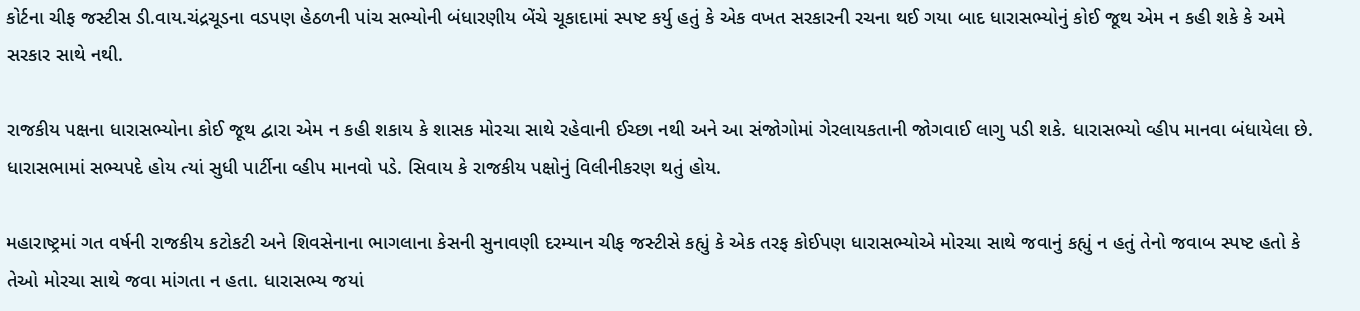કોર્ટના ચીફ જસ્ટીસ ડી.વાય.ચંદ્રચૂડના વડપણ હેઠળની પાંચ સભ્યોની બંધારણીય બેંચે ચૂકાદામાં સ્પષ્ટ કર્યુ હતું કે એક વખત સરકારની રચના થઈ ગયા બાદ ધારાસભ્યોનું કોઈ જૂથ એમ ન કહી શકે કે અમે સરકાર સાથે નથી.

રાજકીય પક્ષના ધારાસભ્યોના કોઈ જૂથ દ્વારા એમ ન કહી શકાય કે શાસક મોરચા સાથે રહેવાની ઈચ્છા નથી અને આ સંજોગોમાં ગેરલાયકતાની જોગવાઈ લાગુ પડી શકે. ધારાસભ્યો વ્હીપ માનવા બંધાયેલા છે. ધારાસભામાં સભ્યપદે હોય ત્યાં સુધી પાર્ટીના વ્હીપ માનવો પડે. સિવાય કે રાજકીય પક્ષોનું વિલીનીકરણ થતું હોય.

મહારાષ્ટ્રમાં ગત વર્ષની રાજકીય કટોકટી અને શિવસેનાના ભાગલાના કેસની સુનાવણી દરમ્યાન ચીફ જસ્ટીસે કહ્યું કે એક તરફ કોઈપણ ધારાસભ્યોએ મોરચા સાથે જવાનું કહ્યું ન હતું તેનો જવાબ સ્પષ્ટ હતો કે તેઓ મોરચા સાથે જવા માંગતા ન હતા. ધારાસભ્ય જયાં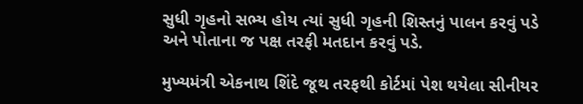સુધી ગૃહનો સભ્ય હોય ત્યાં સુધી ગૃહની શિસ્તનું પાલન કરવું પડે અને પોતાના જ પક્ષ તરફી મતદાન કરવું પડે.

મુખ્યમંત્રી એકનાથ શિંદે જૂથ તરફથી કોર્ટમાં પેશ થયેલા સીનીયર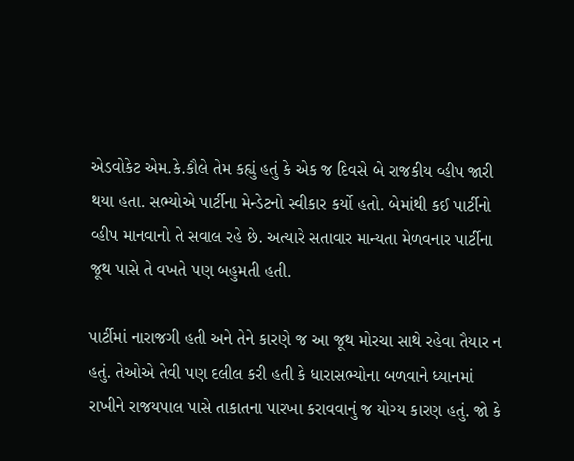એડવોકેટ એમ.કે.કૌલે તેમ કહ્યું હતું કે એક જ દિવસે બે રાજકીય વ્હીપ જારી થયા હતા. સભ્યોએ પાર્ટીના મેન્ડેટનો સ્વીકાર કર્યો હતો. બેમાંથી કઈ પાર્ટીનો વ્હીપ માનવાનો તે સવાલ રહે છે. અત્યારે સતાવાર માન્યતા મેળવનાર પાર્ટીના જૂથ પાસે તે વખતે પણ બહુમતી હતી.

પાર્ટીમાં નારાજગી હતી અને તેને કારણે જ આ જૂથ મોરચા સાથે રહેવા તૈયાર ન હતું. તેઓએ તેવી પણ દલીલ કરી હતી કે ધારાસભ્યોના બળવાને ધ્યાનમાં રાખીને રાજયપાલ પાસે તાકાતના પારખા કરાવવાનું જ યોગ્ય કારણ હતું. જો કે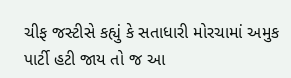ચીફ જસ્ટીસે કહ્યું કે સતાધારી મોરચામાં અમુક પાર્ટી હટી જાય તો જ આ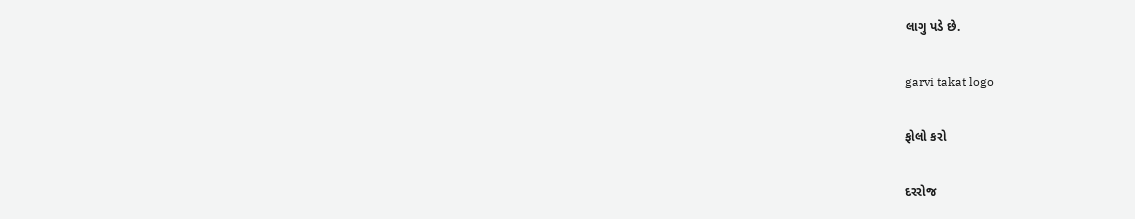લાગુ પડે છે.

garvi takat logo

ફોલો કરો

દરરોજ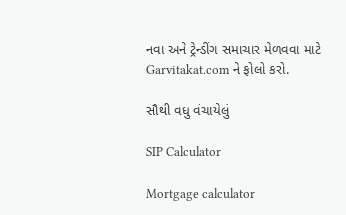નવા અને ટ્રેન્ડીંગ સમાચાર મેળવવા માટે Garvitakat.com ને ફોલો કરો.

સૌથી વધુ વંચાયેલું

SIP Calculator

Mortgage calculator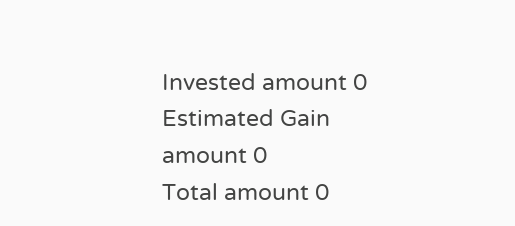Invested amount 0
Estimated Gain amount 0
Total amount 0